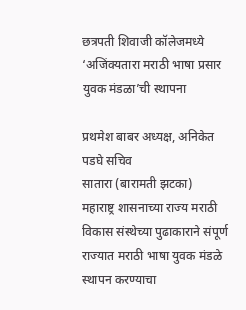छत्रपती शिवाजी कॉलेजमध्ये ‘अजिंक्यतारा मराठी भाषा प्रसार युवक मंडळा’ची स्थापना

प्रथमेश बाबर अध्यक्ष, अनिकेत पडघे सचिव
सातारा (बारामती झटका)
महाराष्ट्र शासनाच्या राज्य मराठी विकास संस्थेच्या पुढाकाराने संपूर्ण राज्यात मराठी भाषा युवक मंडळे स्थापन करण्याचा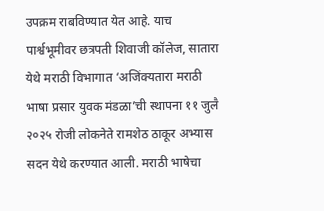उपक्रम राबविण्यात येत आहे. याच पार्श्वभूमीवर छत्रपती शिवाजी कॉलेज, सातारा येथे मराठी विभागात ‘अजिंक्यतारा मराठी भाषा प्रसार युवक मंडळा’ची स्थापना ११ जुलै २०२५ रोजी लोकनेते रामशेठ ठाकूर अभ्यास सदन येथे करण्यात आली. मराठी भाषेचा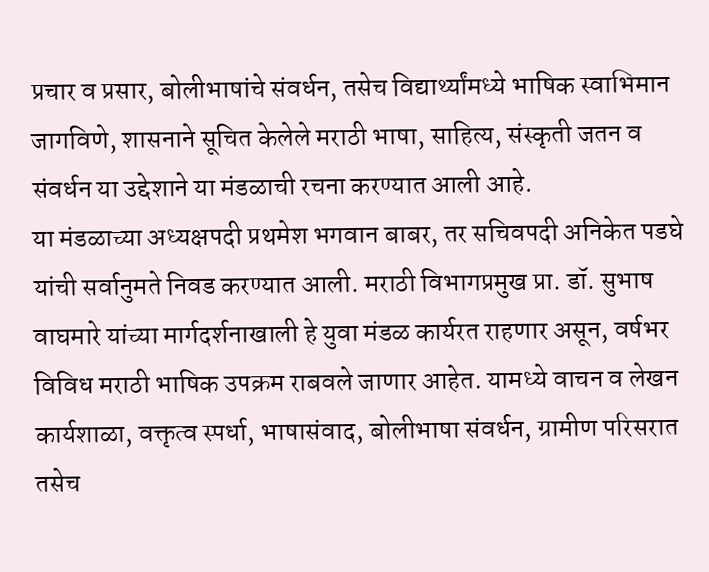प्रचार व प्रसार, बोलीभाषांचे संवर्धन, तसेच विद्यार्थ्यांमध्ये भाषिक स्वाभिमान जागविणे, शासनाने सूचित केलेले मराठी भाषा, साहित्य, संस्कृती जतन व संवर्धन या उद्देशाने या मंडळाची रचना करण्यात आली आहे.
या मंडळाच्या अध्यक्षपदी प्रथमेश भगवान बाबर, तर सचिवपदी अनिकेत पडघे यांची सर्वानुमते निवड करण्यात आली. मराठी विभागप्रमुख प्रा. डॉ. सुभाष वाघमारे यांच्या मार्गदर्शनाखाली हे युवा मंडळ कार्यरत राहणार असून, वर्षभर विविध मराठी भाषिक उपक्रम राबवले जाणार आहेत. यामध्ये वाचन व लेखन कार्यशाळा, वक्तृत्व स्पर्धा, भाषासंवाद, बोलीभाषा संवर्धन, ग्रामीण परिसरात तसेच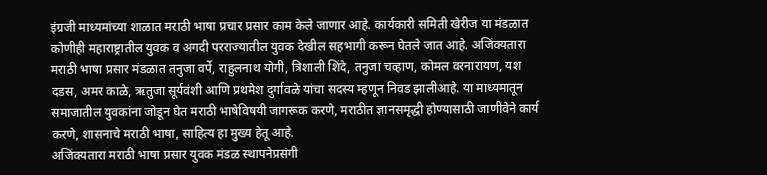इंग्रजी माध्यमांच्या शाळात मराठी भाषा प्रचार प्रसार काम केले जाणार आहे. कार्यकारी समिती खेरीज या मंडळात कोणीही महाराष्ट्रातील युवक व अगदी परराज्यातील युवक देखील सहभागी करून घेतले जात आहे. अजिंक्यतारा मराठी भाषा प्रसार मंडळात तनुजा वर्पे, राहुलनाथ योगी, त्रिशाली शिंदे, तनुजा चव्हाण, कोमल वरनारायण, यश दडस, अमर काळे, ऋतुजा सूर्यवंशी आणि प्रथमेश दुर्गावळे यांचा सदस्य म्हणून निवड झालीआहे. या माध्यमातून समाजातील युवकांना जोडून घेत मराठी भाषेविषयी जागरूक करणे, मराठीत ज्ञानसमृद्धी होण्यासाठी जाणीवेने कार्य करणे, शासनाचे मराठी भाषा, साहित्य हा मुख्य हेतू आहे.
अजिंक्यतारा मराठी भाषा प्रसार युवक मंडळ स्थापनेप्रसंगी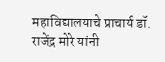महाविद्यालयाचे प्राचार्य डॉ. राजेंद्र मोरे यांनी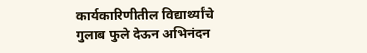कार्यकारिणीतील विद्यार्थ्यांचे गुलाब फुले देऊन अभिनंदन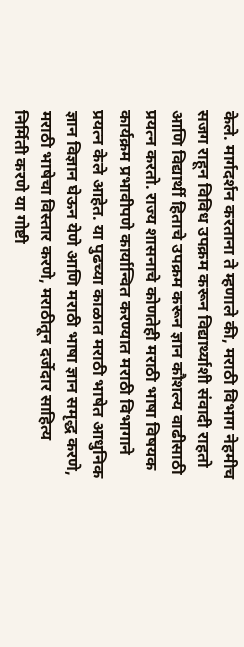केले. मार्गदर्शन करताना ते म्हणाले की, मराठी विभाग नेहमीच सजग राहून विविध उपक्रम करून विद्यार्थ्याशी संवादी राहतो आणि विद्यार्थी हिताचे उपक्रम करून ज्ञान कौशल्य वाढीसाठी प्रयत्न करतो. राज्य शासनाचे कोणतेही मराठी भाषा विषयक कार्यक्रम प्रभावीपणे कार्यान्वित करण्यात मराठी विभागाने प्रयत्न केले आहेत. या पुढच्या काळात मराठी भाषेत आधुनिक ज्ञान विज्ञान घेऊन येणे आणि मराठी भाषा ज्ञान समृद्ध करणे, मराठी भाषेचा विस्तार करणे, मराठीतून दर्जेदार साहित्य निर्मिती करणे या गोष्टी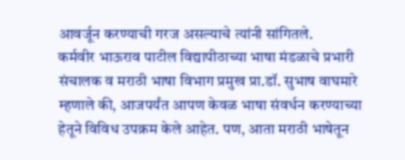आवर्जून करण्याची गरज असल्याचे त्यांनी सांगितले.
कर्मवीर भाऊराव पाटील विद्यापीठाच्या भाषा मंडळाचे प्रभारी संचालक व मराठी भाषा विभाग प्रमुख प्रा.डॉ. सुभाष वाघमारे म्हणाले की, आजपर्यंत आपण केवळ भाषा संवर्धन करण्याच्या हेतूने विविध उपक्रम केले आहेत. पण, आता मराठी भाषेतून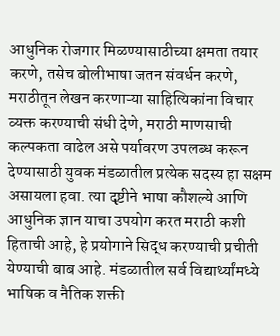आधुनिक रोजगार मिळण्यासाठीच्या क्षमता तयार करणे, तसेच बोलीभाषा जतन संवर्धन करणे, मराठीतून लेखन करणाऱ्या साहित्यिकांना विचार व्यक्त करण्याची संधी देणे, मराठी माणसाची कल्पकता वाढेल असे पर्यावरण उपलब्ध करून देण्यासाठी युवक मंडळातील प्रत्येक सदस्य हा सक्षम असायला हवा. त्या दृष्टीने भाषा कौशल्ये आणि आधुनिक ज्ञान याचा उपयोग करत मराठी कशी हिताची आहे, हे प्रयोगाने सिद्ध करण्याची प्रचीती येण्याची बाब आहे. मंडळातील सर्व विद्यार्थ्यांमध्ये भाषिक व नैतिक शक्ती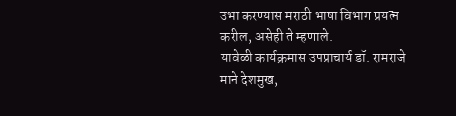उभा करण्यास मराठी भाषा विभाग प्रयत्न करील, असेही ते म्हणाले.
यावेळी कार्यक्रमास उपप्राचार्य डॉ. रामराजे माने देशमुख,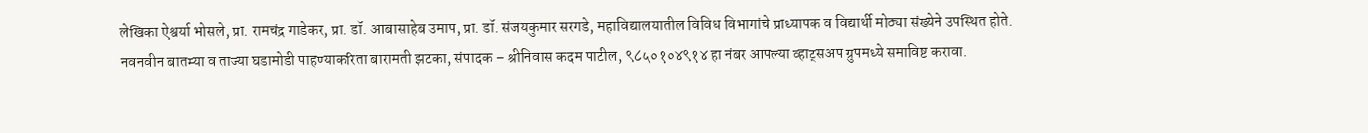लेखिका ऐश्वर्या भोसले, प्रा. रामचंद्र गाडेकर, प्रा. डॉ. आबासाहेब उमाप, प्रा. डॉ. संजयकुमार सरगडे, महाविद्यालयातील विविध विभागांचे प्राध्यापक व विद्यार्थी मोठ्या संख्येने उपस्थित होते.
नवनवीन बातम्या व ताज्या घडामोडी पाहण्याकरिता बारामती झटका, संपादक – श्रीनिवास कदम पाटील, ९८५०१०४९१४ हा नंबर आपल्या व्हाट्सअप ग्रुपमध्ये समाविष्ट करावा.